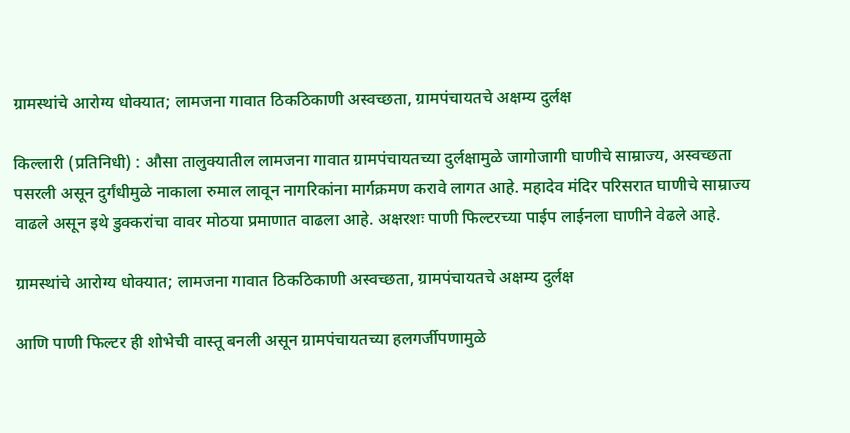ग्रामस्थांचे आरोग्य धोक्यात; लामजना गावात ठिकठिकाणी अस्वच्छता, ग्रामपंचायतचे अक्षम्य दुर्लक्ष

किल्लारी (प्रतिनिधी) : औसा तालुक्यातील लामजना गावात ग्रामपंचायतच्या दुर्लक्षामुळे जागोजागी घाणीचे साम्राज्य, अस्वच्छता पसरली असून दुर्गंधीमुळे नाकाला रुमाल लावून नागरिकांना मार्गक्रमण करावे लागत आहे. महादेव मंदिर परिसरात घाणीचे साम्राज्य वाढले असून इथे डुक्करांचा वावर मोठया प्रमाणात वाढला आहे. अक्षरशः पाणी फिल्टरच्या पाईप लाईनला घाणीने वेढले आहे.

ग्रामस्थांचे आरोग्य धोक्यात; लामजना गावात ठिकठिकाणी अस्वच्छता, ग्रामपंचायतचे अक्षम्य दुर्लक्ष

आणि पाणी फिल्टर ही शोभेची वास्तू बनली असून ग्रामपंचायतच्या हलगर्जीपणामुळे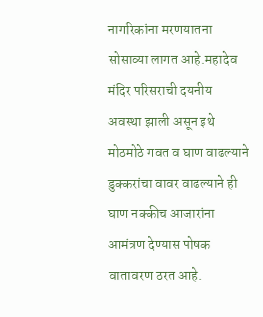नागरिकांना मरणयातना सोसाव्या लागत आहे.महादेव मंदिर परिसराची दयनीय अवस्था झाली असून इथे मोठमोठे गवत व घाण वाढल्याने डुक्करांचा वावर वाढल्याने ही घाण नक्कीच आजारांना आमंत्रण देण्यास पोषक वातावरण ठरत आहे.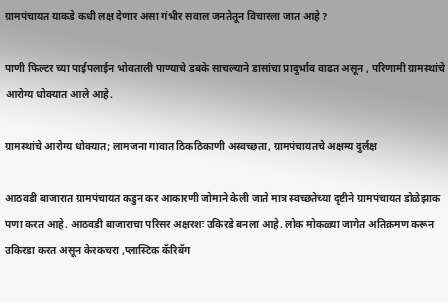ग्रामपंचायत याकडे कधी लक्ष देणार असा गंभीर सवाल जनतेतून विचारला जात आहे ?

पाणी फिल्टर च्या पाईपलाईन भोवताली पाण्याचे डबके साचल्याने डासांचा प्रादुर्भाव वाढत असून , परिणामी ग्रामस्थांचे आरोग्य धोक्यात आले आहे.

ग्रामस्थांचे आरोग्य धोक्यात; लामजना गावात ठिकठिकाणी अस्वच्छता, ग्रामपंचायतचे अक्षम्य दुर्लक्ष

आठवडी बाजारात ग्रामपंचायत कडुन कर आकारणी जोमाने केली जाते मात्र स्वच्छतेच्या दृष्टीने ग्रामपंचायत डोळेझाक पणा करत आहे. आठवडी बाजाराचा परिसर अक्षरशः उकिरडे बनला आहे. लोक मोकळ्या जागेत अतिक्रमण करून उकिरडा करत असून केरकचरा ,प्लास्टिक कॅरिबॅग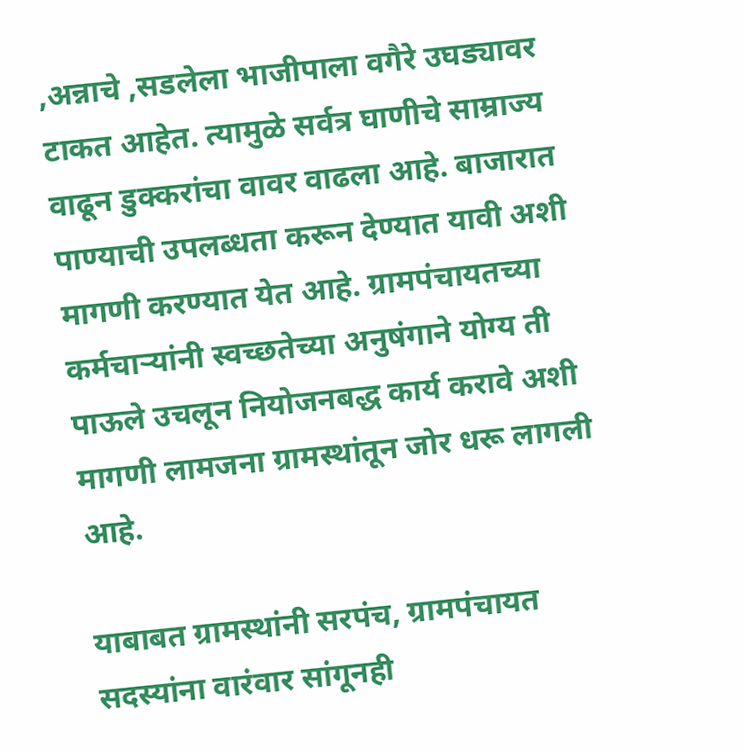,अन्नाचे ,सडलेला भाजीपाला वगैरे उघड्यावर टाकत आहेत. त्यामुळे सर्वत्र घाणीचे साम्राज्य वाढून डुक्करांचा वावर वाढला आहे. बाजारात पाण्याची उपलब्धता करून देण्यात यावी अशी मागणी करण्यात येत आहे. ग्रामपंचायतच्या कर्मचाऱ्यांनी स्वच्छतेच्या अनुषंगाने योग्य ती पाऊले उचलून नियोजनबद्ध कार्य करावे अशी मागणी लामजना ग्रामस्थांतून जोर धरू लागली आहे.

याबाबत ग्रामस्थांनी सरपंच, ग्रामपंचायत सदस्यांना वारंवार सांगूनही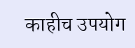काहीच उपयोग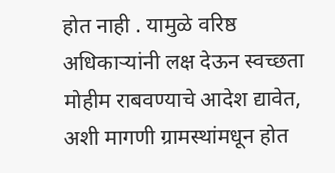होत नाही . यामुळे वरिष्ठ अधिकाऱ्यांनी लक्ष देऊन स्वच्छता मोहीम राबवण्याचे आदेश द्यावेत, अशी मागणी ग्रामस्थांमधून होत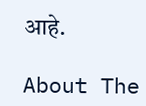आहे.

About The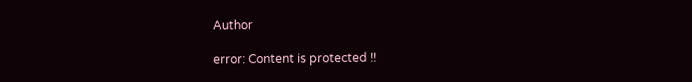Author

error: Content is protected !!